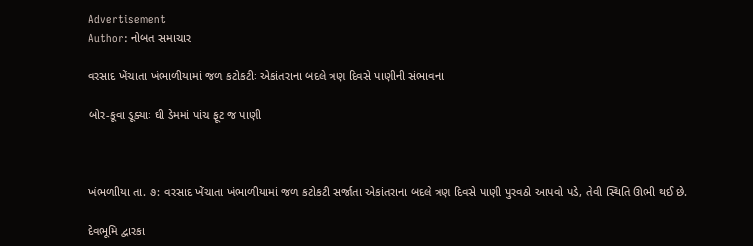Advertisement
Author: નોબત સમાચાર

વરસાદ ખેંચાતા ખંભાળીયામાં જળ કટોકટીઃ એકાંતરાના બદલે ત્રણ દિવસે પાણીની સંભાવના

બોર-કૂવા ડૂક્યાઃ ઘી ડેમમાં પાંચ ફૂટ જ પાણી



ખંભળાીયા તા. ૭: વરસાદ ખેંચાતા ખંભાળીયામાં જળ કટોકટી સર્જાતા એકાંતરાના બદલે ત્રણ દિવસે પાણી પુરવઠો આપવો પડે, તેવી સ્થિતિ ઊભી થઈ છે.

દેવભૂમિ દ્વારકા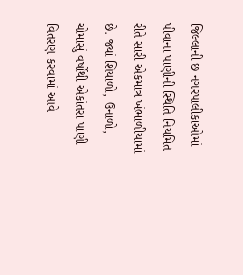જિલ્લાની છ નગરપાલીકાઓમાં પીવાના પાણીની સ્થિતિ નિયમિત રીતે સારી એકમાત્ર ખંભાળીયામાં છે. જ્યાં શિયાળો, ઉનાળો, ચોમાસું વર્ષોથી એકાંતરા પાણી વિતરણ કરવામાં આવે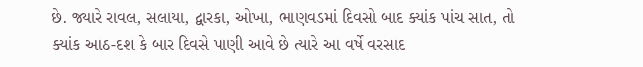છે. જ્યારે રાવલ, સલાયા, દ્વારકા, ઓખા, ભાણવડમાં દિવસો બાદ ક્યાંક પાંચ સાત, તો ક્યાંક આઠ-દશ કે બાર દિવસે પાણી આવે છે ત્યારે આ વર્ષે વરસાદ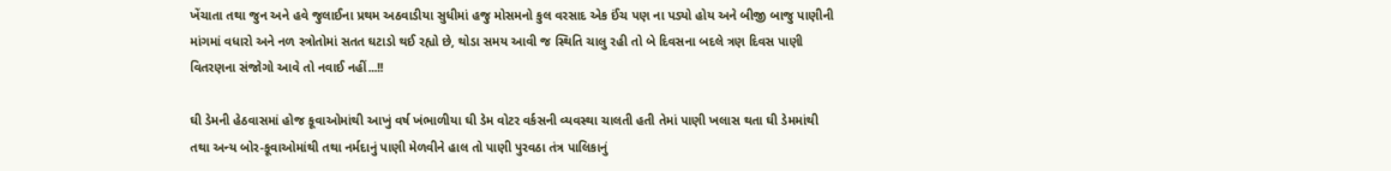ખેંચાતા તથા જુન અને હવે જુલાઈના પ્રથમ અઠવાડીયા સુધીમાં હજુ મોસમનો કુલ વરસાદ એક ઈંચ પણ ના પડ્યો હોય અને બીજી બાજુ પાણીની માંગમાં વધારો અને નળ સ્ત્રોતોમાં સતત ઘટાડો થઈ રહ્યો છે, થોડા સમય આવી જ સ્થિતિ ચાલુ રહી તો બે દિવસના બદલે ત્રણ દિવસ પાણી વિતરણના સંજોગો આવે તો નવાઈ નહીં...!!

ઘી ડેમની હેઠવાસમાં હોજ કૂવાઓમાંથી આખું વર્ષ ખંભાળીયા ઘી ડેમ વોટર વર્કસની વ્યવસ્થા ચાલતી હતી તેમાં પાણી ખલાસ થતા ઘી ડેમમાંથી તથા અન્ય બોર-કૂવાઓમાંથી તથા નર્મદાનું પાણી મેળવીને હાલ તો પાણી પુરવઠા તંત્ર પાલિકાનું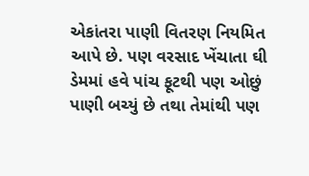એકાંતરા પાણી વિતરણ નિયમિત આપે છે. પણ વરસાદ ખેંચાતા ઘી ડેમમાં હવે પાંચ ફૂટથી પણ ઓછું પાણી બચ્યું છે તથા તેમાંથી પણ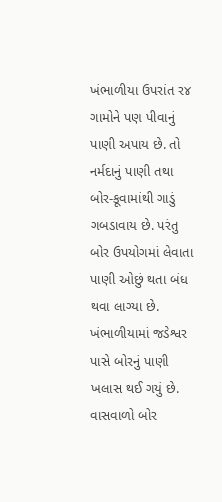ખંભાળીયા ઉપરાંત ર૪ ગામોને પણ પીવાનું પાણી અપાય છે. તો નર્મદાનું પાણી તથા બોર-કૂવામાંથી ગાડું ગબડાવાય છે. પરંતુ બોર ઉપયોગમાં લેવાતા પાણી ઓછું થતા બંધ થવા લાગ્યા છે. ખંભાળીયામાં જડેશ્વર પાસે બોરનું પાણી ખલાસ થઈ ગયું છે. વાસવાળો બોર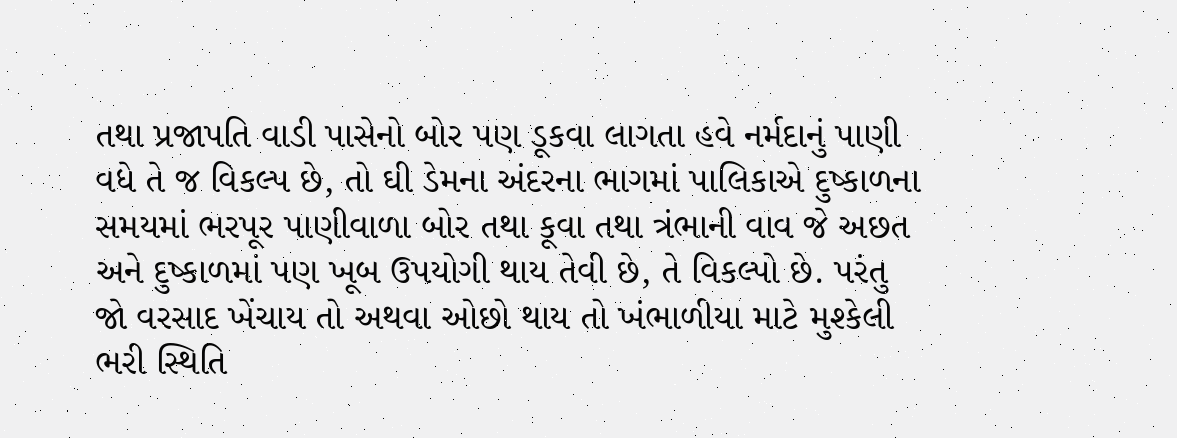તથા પ્રજાપતિ વાડી પાસેનો બોર પણ ડૂકવા લાગતા હવે નર્મદાનું પાણી વધે તે જ વિકલ્પ છે, તો ઘી ડેમના અંદરના ભાગમાં પાલિકાએ દુષ્કાળના સમયમાં ભરપૂર પાણીવાળા બોર તથા કૂવા તથા ત્રંભાની વાવ જે અછત અને દુષ્કાળમાં પણ ખૂબ ઉપયોગી થાય તેવી છે, તે વિકલ્પો છે. પરંતુ જો વરસાદ ખેંચાય તો અથવા ઓછો થાય તો ખંભાળીયા માટે મુશ્કેલી ભરી સ્થિતિ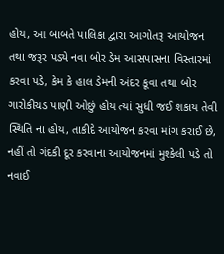હોય, આ બાબતે પાલિકા દ્વારા આગોતરૂ આયોજન તથા જરૂર પડ્યે નવા બોર ડેમ આસપાસના વિસ્તારમાં કરવા પડે, કેમ કે હાલ ડેમની અંદર કૂવા તથા બોર ગારોકીચડ પાણી ઓછું હોય ત્યાં સુધી જઈ શકાય તેવી સ્થિતિ ના હોય, તાકીદે આયોજન કરવા માંગ કરાઈ છે, નહીં તો ગંદકી દૂર કરવાના આયોજનમાં મુશ્કેલી પડે તો નવાઈ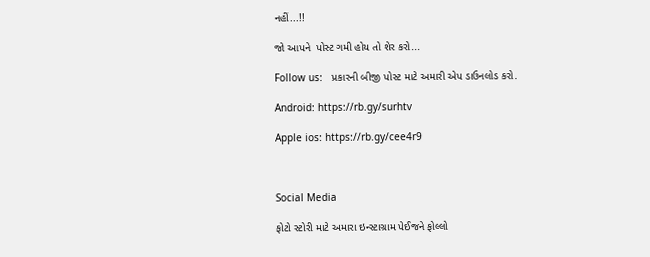નહીં...!!

જો આપને  પોસ્ટ ગમી હોય તો શેર કરો...

Follow us:   પ્રકારની બીજી પોસ્ટ માટે અમારી એપ ડાઉનલોડ કરો.

Android: https://rb.gy/surhtv

Apple ios: https://rb.gy/cee4r9



Social Media

ફોટો સ્ટોરી માટે અમારા ઇન્સ્ટાગ્રામ પેઈજને ફોલ્લો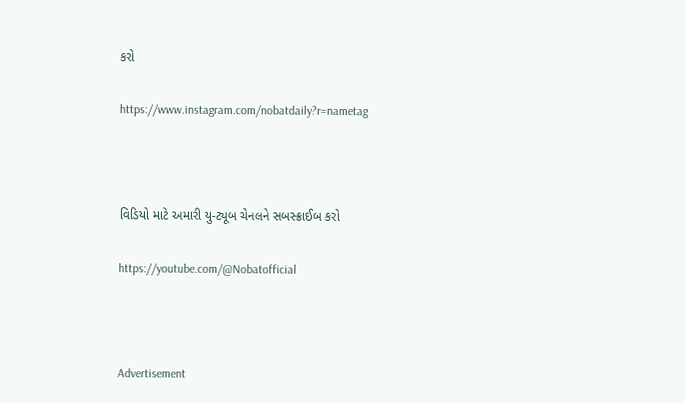કરો

https://www.instagram.com/nobatdaily?r=nametag



વિડિયો માટે અમારી યુ-ટ્યૂબ ચેનલને સબસ્ક્રાઈબ કરો

https://youtube.com/@Nobatofficial



Advertisement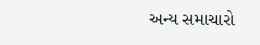અન્ય સમાચારો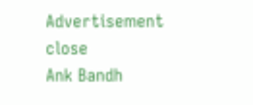Advertisement
close
Ank Bandh